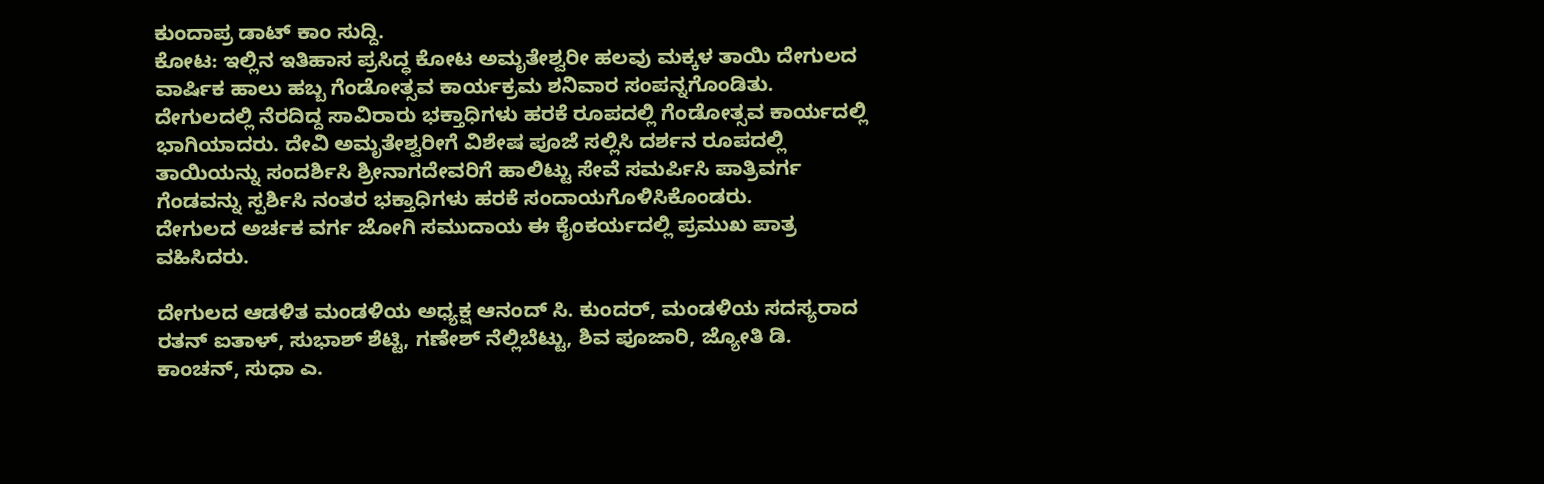ಕುಂದಾಪ್ರ ಡಾಟ್ ಕಾಂ ಸುದ್ದಿ.
ಕೋಟ: ಇಲ್ಲಿನ ಇತಿಹಾಸ ಪ್ರಸಿದ್ಧ ಕೋಟ ಅಮೃತೇಶ್ವರೀ ಹಲವು ಮಕ್ಕಳ ತಾಯಿ ದೇಗುಲದ ವಾರ್ಷಿಕ ಹಾಲು ಹಬ್ಬ ಗೆಂಡೋತ್ಸವ ಕಾರ್ಯಕ್ರಮ ಶನಿವಾರ ಸಂಪನ್ನಗೊಂಡಿತು.
ದೇಗುಲದಲ್ಲಿ ನೆರದಿದ್ದ ಸಾವಿರಾರು ಭಕ್ತಾಧಿಗಳು ಹರಕೆ ರೂಪದಲ್ಲಿ ಗೆಂಡೋತ್ಸವ ಕಾರ್ಯದಲ್ಲಿ ಭಾಗಿಯಾದರು. ದೇವಿ ಅಮೃತೇಶ್ವರೀಗೆ ವಿಶೇಷ ಪೂಜೆ ಸಲ್ಲಿಸಿ ದರ್ಶನ ರೂಪದಲ್ಲಿ ತಾಯಿಯನ್ನು ಸಂದರ್ಶಿಸಿ ಶ್ರೀನಾಗದೇವರಿಗೆ ಹಾಲಿಟ್ಟು ಸೇವೆ ಸಮರ್ಪಿಸಿ ಪಾತ್ರಿವರ್ಗ ಗೆಂಡವನ್ನು ಸ್ಪರ್ಶಿಸಿ ನಂತರ ಭಕ್ತಾಧಿಗಳು ಹರಕೆ ಸಂದಾಯಗೊಳಿಸಿಕೊಂಡರು.
ದೇಗುಲದ ಅರ್ಚಕ ವರ್ಗ ಜೋಗಿ ಸಮುದಾಯ ಈ ಕೈಂಕರ್ಯದಲ್ಲಿ ಪ್ರಮುಖ ಪಾತ್ರ ವಹಿಸಿದರು.

ದೇಗುಲದ ಆಡಳಿತ ಮಂಡಳಿಯ ಅಧ್ಯಕ್ಷ ಆನಂದ್ ಸಿ. ಕುಂದರ್, ಮಂಡಳಿಯ ಸದಸ್ಯರಾದ ರತನ್ ಐತಾಳ್, ಸುಭಾಶ್ ಶೆಟ್ಟಿ, ಗಣೇಶ್ ನೆಲ್ಲಿಬೆಟ್ಟು, ಶಿವ ಪೂಜಾರಿ, ಜ್ಯೋತಿ ಡಿ. ಕಾಂಚನ್, ಸುಧಾ ಎ.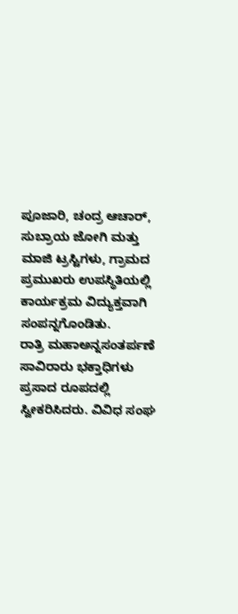ಪೂಜಾರಿ, ಚಂದ್ರ ಆಚಾರ್, ಸುಬ್ರಾಯ ಜೋಗಿ ಮತ್ತು ಮಾಜಿ ಟ್ರಸ್ಟಿಗಳು, ಗ್ರಾಮದ ಪ್ರಮುಖರು ಉಪಸ್ಥಿತಿಯಲ್ಲಿ ಕಾರ್ಯಕ್ರಮ ವಿದ್ಯುಕ್ತವಾಗಿ ಸಂಪನ್ನಗೊಂಡಿತು.
ರಾತ್ರಿ ಮಹಾಅನ್ನಸಂತರ್ಪಣೆ ಸಾವಿರಾರು ಭಕ್ತಾಧಿಗಳು ಪ್ರಸಾದ ರೂಪದಲ್ಲಿ ಸ್ವೀಕರಿಸಿದರು. ವಿವಿಧ ಸಂಘ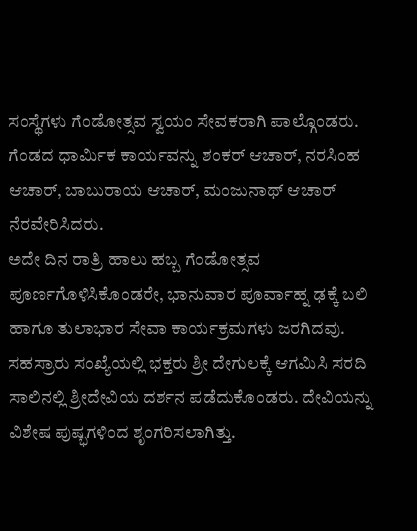ಸಂಸ್ಥೆಗಳು ಗೆಂಡೋತ್ಸವ ಸ್ವಯಂ ಸೇವಕರಾಗಿ ಪಾಲ್ಗೊಂಡರು. ಗೆಂಡದ ಧಾರ್ಮಿಕ ಕಾರ್ಯವನ್ನು ಶಂಕರ್ ಆಚಾರ್, ನರಸಿಂಹ ಆಚಾರ್, ಬಾಬುರಾಯ ಆಚಾರ್, ಮಂಜುನಾಥ್ ಆಚಾರ್ ನೆರವೇರಿಸಿದರು.
ಅದೇ ದಿನ ರಾತ್ರಿ ಹಾಲು ಹಬ್ಬ ಗೆಂಡೋತ್ಸವ ಪೂರ್ಣಗೊಳಿಸಿಕೊಂಡರೇ, ಭಾನುವಾರ ಪೂರ್ವಾಹ್ನ ಢಕ್ಕೆ ಬಲಿ ಹಾಗೂ ತುಲಾಭಾರ ಸೇವಾ ಕಾರ್ಯಕ್ರಮಗಳು ಜರಗಿದವು.
ಸಹಸ್ರಾರು ಸಂಖ್ಯೆಯಲ್ಲಿ ಭಕ್ತರು ಶ್ರೀ ದೇಗುಲಕ್ಕೆ ಆಗಮಿಸಿ ಸರದಿ ಸಾಲಿನಲ್ಲಿ ಶ್ರೀದೇವಿಯ ದರ್ಶನ ಪಡೆದುಕೊಂಡರು. ದೇವಿಯನ್ನು ವಿಶೇಷ ಪುಷ್ಭಗಳಿಂದ ಶೃಂಗರಿಸಲಾಗಿತ್ತು.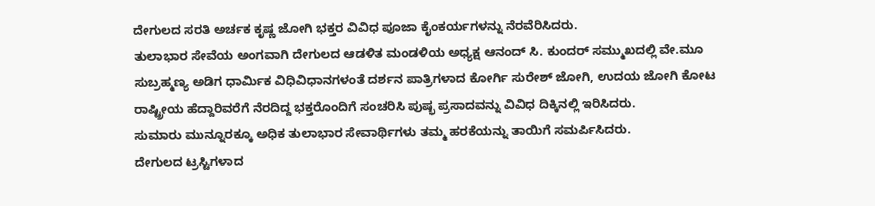ದೇಗುಲದ ಸರತಿ ಅರ್ಚಕ ಕೃಷ್ಣ ಜೋಗಿ ಭಕ್ತರ ವಿವಿಧ ಪೂಜಾ ಕೈಂಕರ್ಯಗಳನ್ನು ನೆರವೆರಿಸಿದರು.
ತುಲಾಭಾರ ಸೇವೆಯ ಅಂಗವಾಗಿ ದೇಗುಲದ ಆಡಳಿತ ಮಂಡಳಿಯ ಅಧ್ಯಕ್ಷ ಆನಂದ್ ಸಿ. ಕುಂದರ್ ಸಮ್ಮುಖದಲ್ಲಿ ವೇ.ಮೂ ಸುಬ್ರಹ್ಮಣ್ಯ ಅಡಿಗ ಧಾರ್ಮಿಕ ವಿಧಿವಿಧಾನಗಳಂತೆ ದರ್ಶನ ಪಾತ್ರಿಗಳಾದ ಕೋರ್ಗಿ ಸುರೇಶ್ ಜೋಗಿ, ಉದಯ ಜೋಗಿ ಕೋಟ ರಾಷ್ಟ್ರೀಯ ಹೆದ್ದಾರಿವರೆಗೆ ನೆರದಿದ್ದ ಭಕ್ತರೊಂದಿಗೆ ಸಂಚರಿಸಿ ಪುಷ್ಭ ಪ್ರಸಾದವನ್ನು ವಿವಿಧ ದಿಕ್ಕಿನಲ್ಲಿ ಇರಿಸಿದರು.
ಸುಮಾರು ಮುನ್ನೂರಕ್ಕೂ ಅಧಿಕ ತುಲಾಭಾರ ಸೇವಾರ್ಥಿಗಳು ತಮ್ಮ ಹರಕೆಯನ್ನು ತಾಯಿಗೆ ಸಮರ್ಪಿಸಿದರು.
ದೇಗುಲದ ಟ್ರಸ್ಟಿಗಳಾದ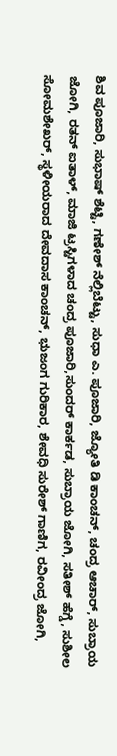ಶಿವ ಪೂಜಾರಿ, ಸುಭಾಷ್ ಶೆಟ್ಟಿ, ಗಣೇಶ್ ನೆಲ್ಲಿಬೆಟ್ಟು, ಸುಧಾ ಎ. ಪೂಜಾರಿ, ಜ್ಯೋತಿ ಡಿ ಕಾಂಚನ್, ಚಂದ್ರ ಆಚಾರ್, ಸುಬ್ರಾಯ ಜೋಗಿ, ರತನ್ ಐತಾಳ್, ಮಾಜಿ ಟ್ರಸ್ಟಿಗಳಾದ ಚಂದ್ರ ಪೂಜಾರಿ,ಸುಂದರ್ ಕಾರ್ಕಡ, ಸುಬ್ರಾಯ ಜೋಗಿ, ಸತೀಶ್ ಹೆಗ್ಡೆ, ಸುಶೀಲ ಸೋಮಶೇಖರ್, ಸ್ಥಳೀಯರಾದ ದೇವದಾಸ ಕಾಂಚನ್, ಭುಜಂಗ ಗುರಿಕಾರ, ಶೇವಧಿ ಸುರೇಶ್ ಗಾಣಿಗ, ರವೀಂದ್ರ ಜೋಗಿ,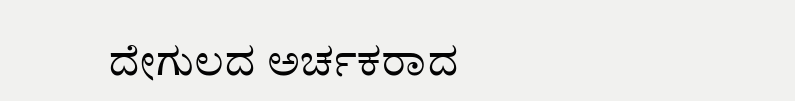ದೇಗುಲದ ಅರ್ಚಕರಾದ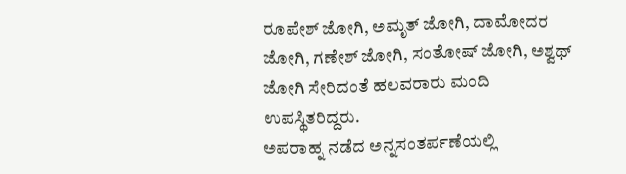ರೂಪೇಶ್ ಜೋಗಿ, ಅಮೃತ್ ಜೋಗಿ, ದಾಮೋದರ ಜೋಗಿ, ಗಣೇಶ್ ಜೋಗಿ, ಸಂತೋಷ್ ಜೋಗಿ, ಅಶ್ವಥ್ ಜೋಗಿ ಸೇರಿದಂತೆ ಹಲವರಾರು ಮಂದಿ ಉಪಸ್ಥಿತರಿದ್ದರು.
ಅಪರಾಹ್ನ ನಡೆದ ಅನ್ನಸಂತರ್ಪಣೆಯಲ್ಲಿ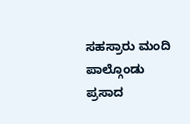ಸಹಸ್ರಾರು ಮಂದಿ ಪಾಲ್ಗೊಂಡು ಪ್ರಸಾದ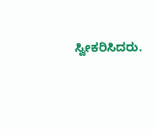ಸ್ವೀಕರಿಸಿದರು.